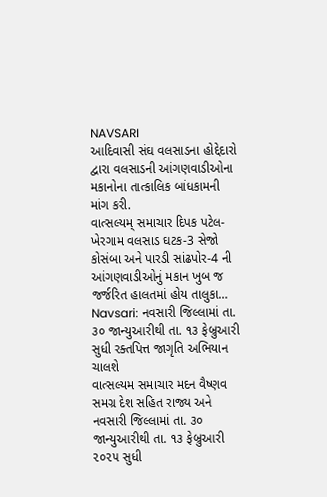NAVSARI
આદિવાસી સંઘ વલસાડના હોદ્દેદારો દ્વારા વલસાડની આંગણવાડીઓના મકાનોના તાત્કાલિક બાંધકામની માંગ કરી.
વાત્સલ્યમ્ સમાચાર દિપક પટેલ-ખેરગામ વલસાડ ઘટક-3 સેજો કોસંબા અને પારડી સાંઢપોર-4 ની આંગણવાડીઓનું મકાન ખુબ જ જર્જરિત હાલતમાં હોય તાલુકા…
Navsari: નવસારી જિલ્લામાં તા. ૩૦ જાન્યુઆરીથી તા. ૧૩ ફેબ્રુઆરી સુધી રક્તપિત્ત જાગૃતિ અભિયાન ચાલશે
વાત્સલ્યમ સમાચાર મદન વૈષ્ણવ સમગ્ર દેશ સહિત રાજ્ય અને નવસારી જિલ્લામાં તા. ૩૦ જાન્યુઆરીથી તા. ૧૩ ફેબ્રુઆરી ૨૦૨૫ સુધી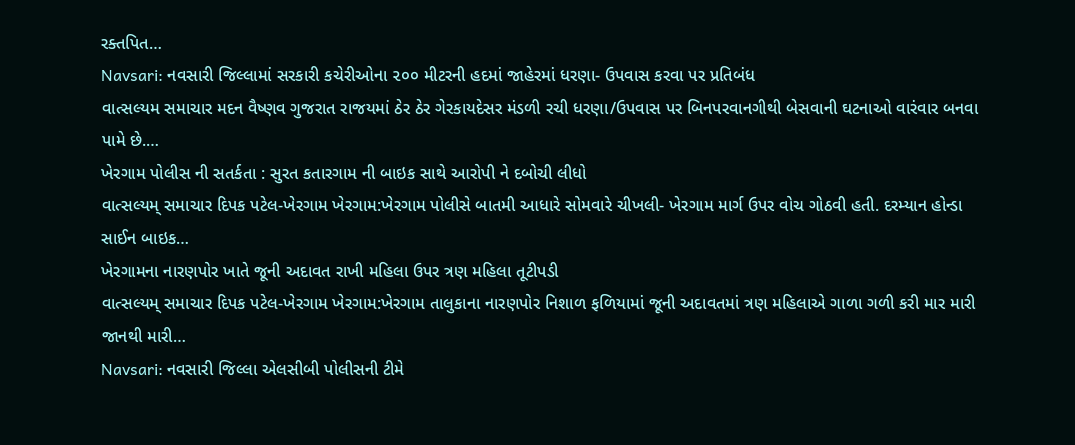રક્તપિત…
Navsari: નવસારી જિલ્લામાં સરકારી કચેરીઓના ૨૦૦ મીટરની હદમાં જાહેરમાં ધરણા- ઉપવાસ કરવા પર પ્રતિબંધ
વાત્સલ્યમ સમાચાર મદન વૈષ્ણવ ગુજરાત રાજયમાં ઠેર ઠેર ગેરકાયદેસર મંડળી રચી ધરણા/ઉપવાસ પર બિનપરવાનગીથી બેસવાની ઘટનાઓ વારંવાર બનવા પામે છે.…
ખેરગામ પોલીસ ની સતર્કતા : સુરત કતારગામ ની બાઇક સાથે આરોપી ને દબોચી લીધો
વાત્સલ્યમ્ સમાચાર દિપક પટેલ-ખેરગામ ખેરગામ:ખેરગામ પોલીસે બાતમી આધારે સોમવારે ચીખલી- ખેરગામ માર્ગ ઉપર વોચ ગોઠવી હતી. દરમ્યાન હોન્ડા સાઈન બાઇક…
ખેરગામના નારણપોર ખાતે જૂની અદાવત રાખી મહિલા ઉપર ત્રણ મહિલા તૂટીપડી
વાત્સલ્યમ્ સમાચાર દિપક પટેલ-ખેરગામ ખેરગામ:ખેરગામ તાલુકાના નારણપોર નિશાળ ફળિયામાં જૂની અદાવતમાં ત્રણ મહિલાએ ગાળા ગળી કરી માર મારી જાનથી મારી…
Navsari: નવસારી જિલ્લા એલસીબી પોલીસની ટીમે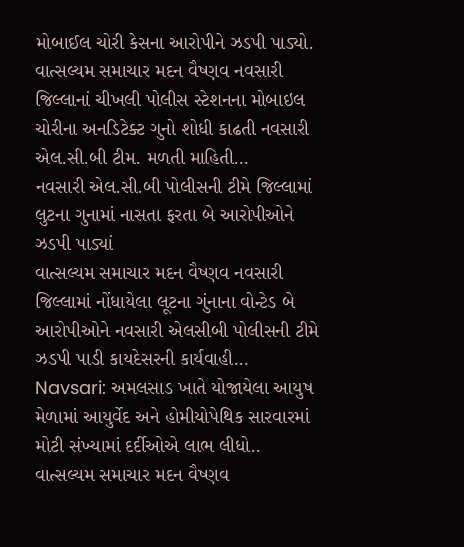મોબાઈલ ચોરી કેસના આરોપીને ઝડપી પાડ્યો.
વાત્સલ્યમ સમાચાર મદન વૈષ્ણવ નવસારી જિલ્લાનાં ચીખલી પોલીસ સ્ટેશનના મોબાઇલ ચોરીના અનડિટેક્ટ ગુનો શોધી કાઢતી નવસારી એલ.સી.બી ટીમ. મળતી માહિતી…
નવસારી એલ.સી.બી પોલીસની ટીમે જિલ્લામાં લુટના ગુનામાં નાસતા ફરતા બે આરોપીઓને ઝડપી પાડ્યાં
વાત્સલ્યમ સમાચાર મદન વૈષ્ણવ નવસારી જિલ્લામાં નોંધાયેલા લૂટના ગુંનાના વોન્ટેડ બે આરોપીઓને નવસારી એલસીબી પોલીસની ટીમે ઝડપી પાડી કાયદેસરની કાર્યવાહી…
Navsari: અમલસાડ ખાતે યોજાયેલા આયુષ મેળામાં આયુર્વેદ અને હોમીયોપેથિક સારવારમાં મોટી સંખ્યામાં દર્દીઓએ લાભ લીધો..
વાત્સલ્યમ સમાચાર મદન વૈષ્ણવ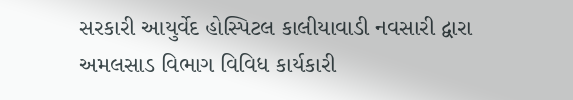સરકારી આયુર્વેદ હોસ્પિટલ કાલીયાવાડી નવસારી દ્વારા અમલસાડ વિભાગ વિવિધ કાર્યકારી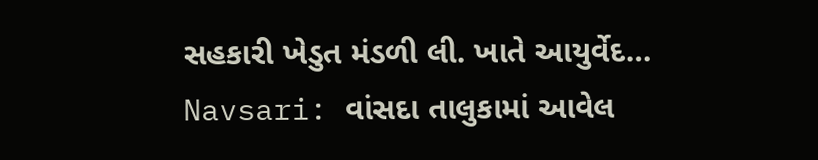સહકારી ખેડુત મંડળી લી. ખાતે આયુર્વેદ…
Navsari: વાંસદા તાલુકામાં આવેલ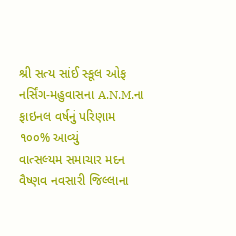શ્રી સત્ય સાંઈ સ્કૂલ ઓફ નર્સિંગ-મહુવાસના A.N.M.ના ફાઇનલ વર્ષનું પરિણામ ૧૦૦% આવ્યું
વાત્સલ્યમ સમાચાર મદન વૈષ્ણવ નવસારી જિલ્લાના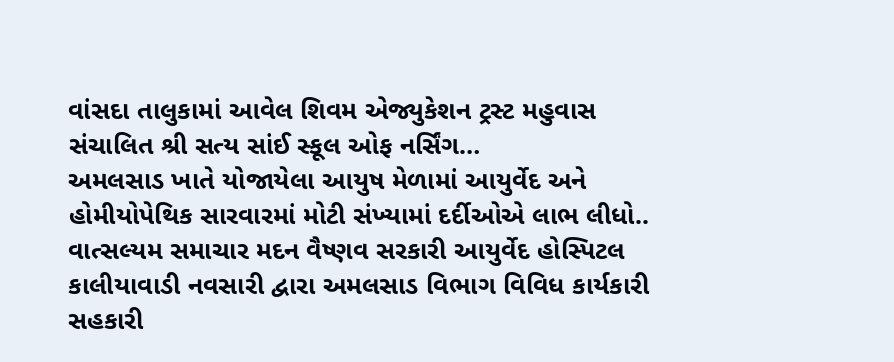વાંસદા તાલુકામાં આવેલ શિવમ એજ્યુકેશન ટ્રસ્ટ મહુવાસ સંચાલિત શ્રી સત્ય સાંઈ સ્કૂલ ઓફ નર્સિંગ…
અમલસાડ ખાતે યોજાયેલા આયુષ મેળામાં આયુર્વેદ અને હોમીયોપેથિક સારવારમાં મોટી સંખ્યામાં દર્દીઓએ લાભ લીધો..
વાત્સલ્યમ સમાચાર મદન વૈષ્ણવ સરકારી આયુર્વેદ હોસ્પિટલ કાલીયાવાડી નવસારી દ્વારા અમલસાડ વિભાગ વિવિધ કાર્યકારી સહકારી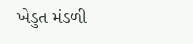ખેડુત મંડળી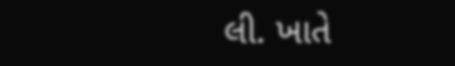લી. ખાતે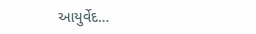આયુર્વેદ…